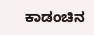ಕಾಡಂಚಿನ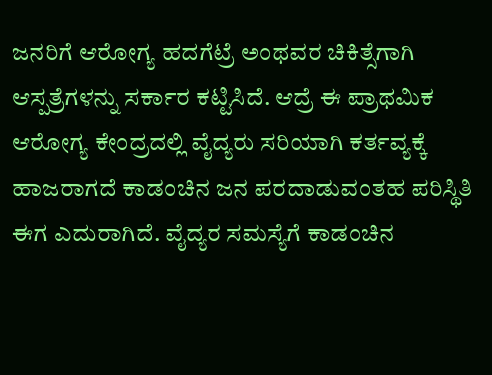ಜನರಿಗೆ ಆರೋಗ್ಯ ಹದಗೆಟ್ರೆ ಅಂಥವರ ಚಿಕಿತ್ಸೆಗಾಗಿ ಆಸ್ಪತ್ರೆಗಳನ್ನು ಸರ್ಕಾರ ಕಟ್ಟಿಸಿದೆ. ಆದ್ರೆ ಈ ಪ್ರಾಥಮಿಕ ಆರೋಗ್ಯ ಕೇಂದ್ರದಲ್ಲಿ ವೈದ್ಯರು ಸರಿಯಾಗಿ ಕರ್ತವ್ಯಕ್ಕೆ ಹಾಜರಾಗದೆ ಕಾಡಂಚಿನ ಜನ ಪರದಾಡುವಂತಹ ಪರಿಸ್ಥಿತಿ ಈಗ ಎದುರಾಗಿದೆ. ವೈದ್ಯರ ಸಮಸ್ಯೆಗೆ ಕಾಡಂಚಿನ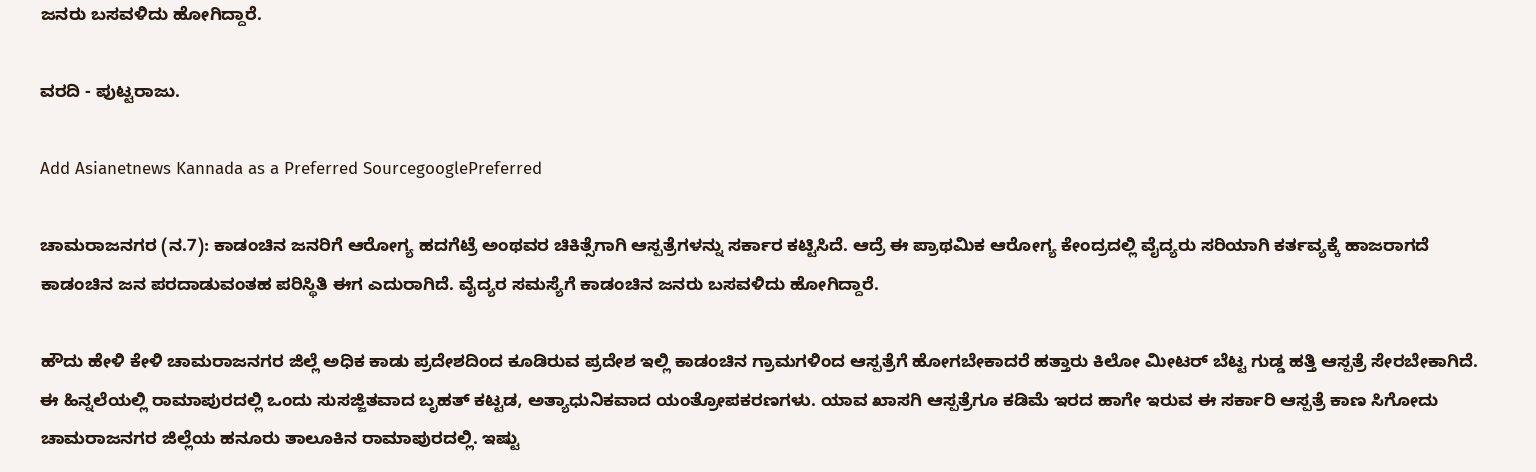ಜನರು ಬಸವಳಿದು ಹೋಗಿದ್ದಾರೆ.

ವರದಿ - ಪುಟ್ಟರಾಜು.

Add Asianetnews Kannada as a Preferred SourcegooglePreferred

ಚಾಮರಾಜನಗರ (ನ.7): ಕಾಡಂಚಿನ ಜನರಿಗೆ ಆರೋಗ್ಯ ಹದಗೆಟ್ರೆ ಅಂಥವರ ಚಿಕಿತ್ಸೆಗಾಗಿ ಆಸ್ಪತ್ರೆಗಳನ್ನು ಸರ್ಕಾರ ಕಟ್ಟಿಸಿದೆ. ಆದ್ರೆ ಈ ಪ್ರಾಥಮಿಕ ಆರೋಗ್ಯ ಕೇಂದ್ರದಲ್ಲಿ ವೈದ್ಯರು ಸರಿಯಾಗಿ ಕರ್ತವ್ಯಕ್ಕೆ ಹಾಜರಾಗದೆ ಕಾಡಂಚಿನ ಜನ ಪರದಾಡುವಂತಹ ಪರಿಸ್ಥಿತಿ ಈಗ ಎದುರಾಗಿದೆ. ವೈದ್ಯರ ಸಮಸ್ಯೆಗೆ ಕಾಡಂಚಿನ ಜನರು ಬಸವಳಿದು ಹೋಗಿದ್ದಾರೆ.

ಹೌದು ಹೇಳಿ ಕೇಳಿ ಚಾಮರಾಜನಗರ ಜಿಲ್ಲೆ ಅಧಿಕ ಕಾಡು ಪ್ರದೇಶದಿಂದ ಕೂಡಿರುವ ಪ್ರದೇಶ ಇಲ್ಲಿ ಕಾಡಂಚಿನ ಗ್ರಾಮಗಳಿಂದ ಆಸ್ಪತ್ರೆಗೆ ಹೋಗಬೇಕಾದರೆ ಹತ್ತಾರು ಕಿಲೋ ಮೀಟರ್ ಬೆಟ್ಟ ಗುಡ್ಡ ಹತ್ತಿ ಆಸ್ಪತ್ರೆ ಸೇರಬೇಕಾಗಿದೆ. ಈ ಹಿನ್ನಲೆಯಲ್ಲಿ ರಾಮಾಪುರದಲ್ಲಿ ಒಂದು ಸುಸಜ್ಜಿತವಾದ ಬೃಹತ್ ಕಟ್ಟಡ, ಅತ್ಯಾಧುನಿಕವಾದ ಯಂತ್ರೋಪಕರಣಗಳು. ಯಾವ ಖಾಸಗಿ ಆಸ್ಪತ್ರೆಗೂ ಕಡಿಮೆ ಇರದ ಹಾಗೇ ಇರುವ ಈ ಸರ್ಕಾರಿ ಆಸ್ಪತ್ರೆ ಕಾಣ ಸಿಗೋದು ಚಾಮರಾಜನಗರ ಜಿಲ್ಲೆಯ ಹನೂರು ತಾಲೂಕಿನ ರಾಮಾಪುರದಲ್ಲಿ. ಇಷ್ಟು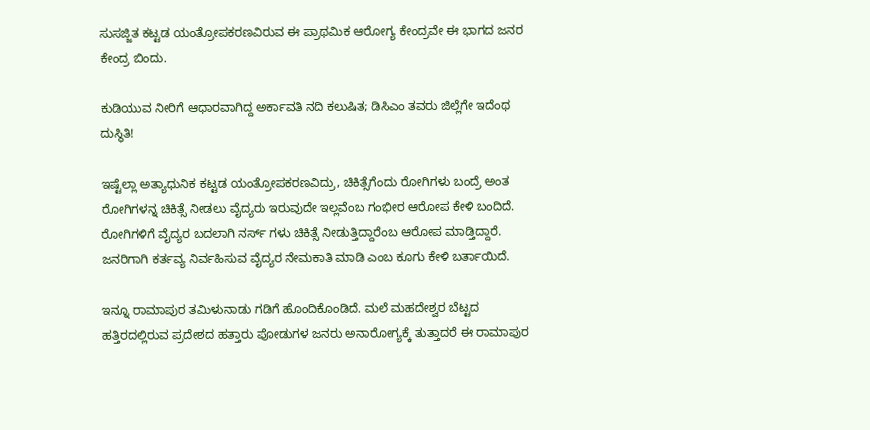ಸುಸಜ್ಜಿತ ಕಟ್ಟಡ ಯಂತ್ರೋಪಕರಣವಿರುವ ಈ ಪ್ರಾಥಮಿಕ ಆರೋಗ್ಯ ಕೇಂದ್ರವೇ ಈ ಭಾಗದ ಜನರ ಕೇಂದ್ರ ಬಿಂದು.

ಕುಡಿಯುವ ನೀರಿಗೆ ಆಧಾರವಾಗಿದ್ದ ಅರ್ಕಾವತಿ ನದಿ‌ ಕಲುಷಿತ; ಡಿಸಿಎಂ ತವರು ಜಿಲ್ಲೆಗೇ ಇದೆಂಥ ದುಸ್ಥಿತಿ!

ಇಷ್ಟೆಲ್ಲಾ ಅತ್ಯಾಧುನಿಕ ಕಟ್ಟಡ ಯಂತ್ರೋಪಕರಣವಿದ್ರು, ಚಿಕಿತ್ಸೆಗೆಂದು ರೋಗಿಗಳು ಬಂದ್ರೆ ಅಂತ ರೋಗಿಗಳನ್ನ ಚಿಕಿತ್ಸೆ ನೀಡಲು ವೈದ್ಯರು ಇರುವುದೇ ಇಲ್ಲವೆಂಬ ಗಂಭೀರ ಆರೋಪ ಕೇಳಿ ಬಂದಿದೆ. ರೋಗಿಗಳಿಗೆ ವೈದ್ಯರ ಬದಲಾಗಿ ನರ್ಸ್ ಗಳು ಚಿಕಿತ್ಸೆ ನೀಡುತ್ತಿದ್ದಾರೆಂಬ ಆರೋಪ ಮಾಡ್ತಿದ್ದಾರೆ. ಜನರಿಗಾಗಿ ಕರ್ತವ್ಯ ನಿರ್ವಹಿಸುವ ವೈದ್ಯರ ನೇಮಕಾತಿ ಮಾಡಿ ಎಂಬ ಕೂಗು ಕೇಳಿ ಬರ್ತಾಯಿದೆ.

ಇನ್ನೂ ರಾಮಾಪುರ ತಮಿಳುನಾಡು ಗಡಿಗೆ ಹೊಂದಿಕೊಂಡಿದೆ. ಮಲೆ ಮಹದೇಶ್ವರ ಬೆಟ್ಟದ ಹತ್ತಿರದಲ್ಲಿರುವ ಪ್ರದೇಶದ ಹತ್ತಾರು ಪೋಡುಗಳ ಜನರು ಅನಾರೋಗ್ಯಕ್ಕೆ ತುತ್ತಾದರೆ ಈ ರಾಮಾಪುರ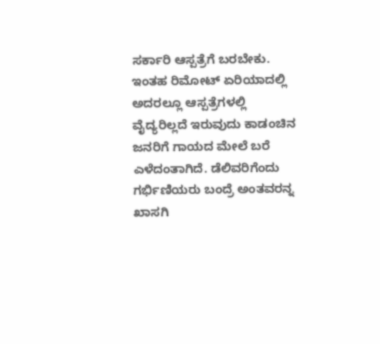ಸರ್ಕಾರಿ ಆಸ್ಪತ್ರೆಗೆ ಬರಬೇಕು. ಇಂತಹ ರಿಮೋಟ್ ಏರಿಯಾದಲ್ಲಿ ಅದರಲ್ಲೂ ಆಸ್ಪತ್ರೆಗಳಲ್ಲಿ ವೈದ್ಯರಿಲ್ಲದೆ ಇರುವುದು ಕಾಡಂಚಿನ ಜನರಿಗೆ ಗಾಯದ ಮೇಲೆ ಬರೆ ಎಳೆದಂತಾಗಿದೆ. ಡೆಲಿವರಿಗೆಂದು ಗರ್ಭಿಣಿಯರು ಬಂದ್ರೆ ಅಂತವರನ್ನ ಖಾಸಗಿ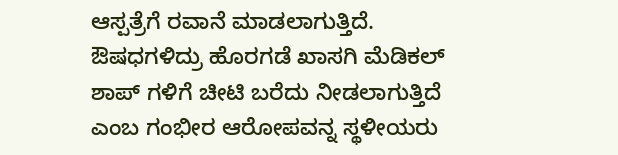ಆಸ್ಪತ್ರೆಗೆ ರವಾನೆ ಮಾಡಲಾಗುತ್ತಿದೆ. ಔಷಧಗಳಿದ್ರು ಹೊರಗಡೆ ಖಾಸಗಿ ಮೆಡಿಕಲ್ ಶಾಪ್ ಗಳಿಗೆ ಚೀಟಿ ಬರೆದು ನೀಡಲಾಗುತ್ತಿದೆ ಎಂಬ ಗಂಭೀರ ಆರೋಪವನ್ನ ಸ್ಥಳೀಯರು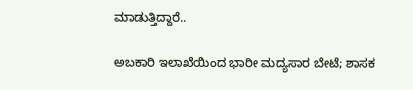ಮಾಡುತ್ತಿದ್ದಾರೆ..

ಅಬಕಾರಿ ಇಲಾಖೆಯಿಂದ ಭಾರೀ ಮದ್ಯಸಾರ ಬೇಟೆ; ಶಾಸಕ‌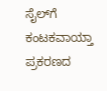ಸೈಲ್‌ಗೆ ಕಂಟಕವಾಯ್ತಾ ಪ್ರಕರಣದ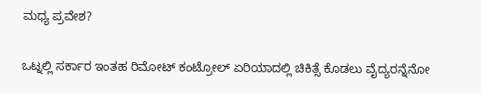ಮಧ್ಯ ಪ್ರವೇಶ?

ಒಟ್ನಲ್ಲಿ ಸರ್ಕಾರ ಇಂತಹ ರಿಮೋಟ್ ಕಂಟ್ರೋಲ್ ಏರಿಯಾದಲ್ಲಿ ಚಿಕಿತ್ಸೆ ಕೊಡಲು ವೈದ್ಯರನ್ನೆನೋ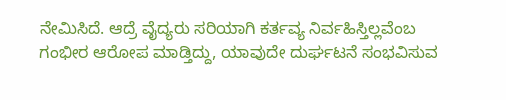ನೇಮಿಸಿದೆ. ಆದ್ರೆ ವೈದ್ಯರು ಸರಿಯಾಗಿ ಕರ್ತವ್ಯ ನಿರ್ವಹಿಸ್ತಿಲ್ಲವೆಂಬ ಗಂಭೀರ ಆರೋಪ ಮಾಡ್ತಿದ್ದು, ಯಾವುದೇ ದುರ್ಘಟನೆ ಸಂಭವಿಸುವ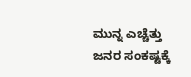ಮುನ್ನ ಎಚ್ಚೆತ್ತು ಜನರ ಸಂಕಷ್ಟಕ್ಕೆ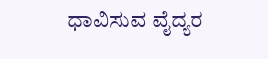ಧಾವಿಸುವ ವೈದ್ಯರ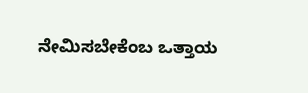ನೇಮಿಸಬೇಕೆಂಬ ಒತ್ತಾಯ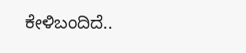ಕೇಳಿಬಂದಿದೆ..